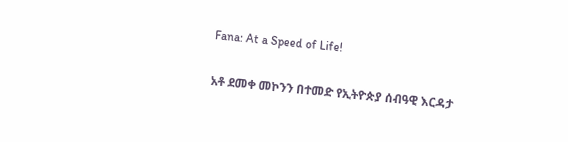Fana: At a Speed of Life!

አቶ ደመቀ መኮንን በተመድ የኢትዮጵያ ሰብዓዊ እርዳታ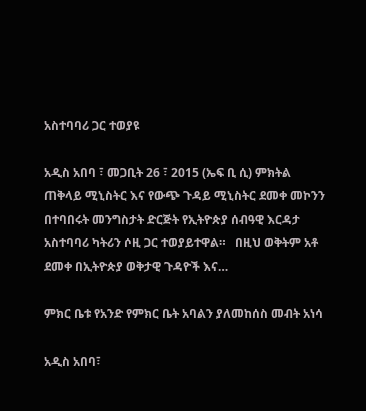አስተባባሪ ጋር ተወያዩ

አዲስ አበባ ፣ መጋቢት 26 ፣ 2015 (ኤፍ ቢ ሲ) ምክትል ጠቅላይ ሚኒስትር እና የውጭ ጉዳይ ሚኒስትር ደመቀ መኮንን በተባበሩት መንግስታት ድርጅት የኢትዮጵያ ሰብዓዊ እርዳታ አስተባባሪ ካትሪን ሶዚ ጋር ተወያይተዋል።   በዚህ ወቅትም አቶ ደመቀ በኢትዮጵያ ወቅታዊ ጉዳዮች እና…

ምክር ቤቱ የአንድ የምክር ቤት አባልን ያለመከሰስ መብት አነሳ

አዲስ አበባ፣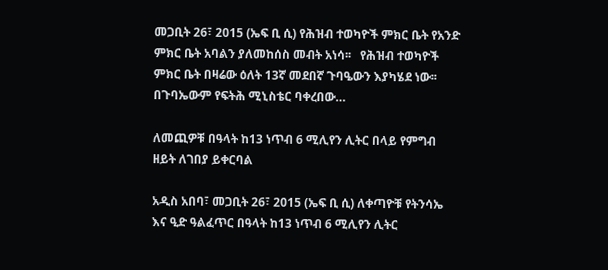መጋቢት 26፣ 2015 (ኤፍ ቢ ሲ) የሕዝብ ተወካዮች ምክር ቤት የአንድ ምክር ቤት አባልን ያለመከሰስ መብት አነሳ፡፡   የሕዝብ ተወካዮች ምክር ቤት በዛሬው ዕለት 13ኛ መደበኛ ጉባዔውን እያካሄደ ነው፡፡   በጉባኤውም የፍትሕ ሚኒስቴር ባቀረበው…

ለመጪዎቹ በዓላት ከ13 ነጥብ 6 ሚሊየን ሊትር በላይ የምግብ ዘይት ለገበያ ይቀርባል

አዲስ አበባ፣ መጋቢት 26፣ 2015 (ኤፍ ቢ ሲ) ለቀጣዮቹ የትንሳኤ እና ዒድ ዓልፈጥር በዓላት ከ13 ነጥብ 6 ሚሊየን ሊትር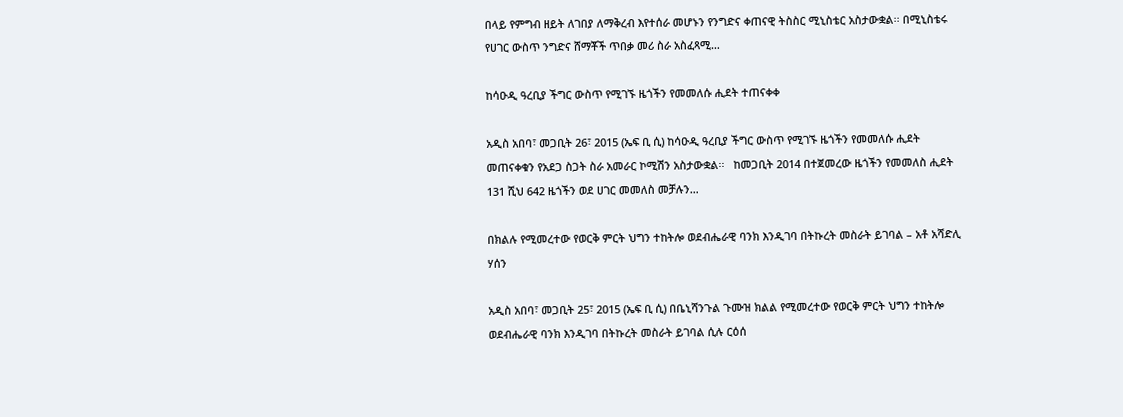በላይ የምግብ ዘይት ለገበያ ለማቅረብ እየተሰራ መሆኑን የንግድና ቀጠናዊ ትስስር ሚኒስቴር አስታውቋል፡፡ በሚኒስቴሩ የሀገር ውስጥ ንግድና ሸማቾች ጥበቃ መሪ ስራ አስፈጻሚ…

ከሳዑዲ ዓረቢያ ችግር ውስጥ የሚገኙ ዜጎችን የመመለሱ ሒደት ተጠናቀቀ

አዲስ አበባ፣ መጋቢት 26፣ 2015 (ኤፍ ቢ ሲ) ከሳዑዲ ዓረቢያ ችግር ውስጥ የሚገኙ ዜጎችን የመመለሱ ሒደት መጠናቀቁን የአደጋ ስጋት ስራ አመራር ኮሚሽን አስታውቋል፡፡   ከመጋቢት 2014 በተጀመረው ዜጎችን የመመለስ ሒደት 131 ሺህ 642 ዜጎችን ወደ ሀገር መመለስ መቻሉን…

በክልሉ የሚመረተው የወርቅ ምርት ህግን ተከትሎ ወደብሔራዊ ባንክ እንዲገባ በትኩረት መስራት ይገባል – አቶ አሻድሊ ሃሰን

አዲስ አበባ፣ መጋቢት 25፣ 2015 (ኤፍ ቢ ሲ) በቤኒሻንጉል ጉሙዝ ክልል የሚመረተው የወርቅ ምርት ህግን ተከትሎ ወደብሔራዊ ባንክ እንዲገባ በትኩረት መስራት ይገባል ሲሉ ርዕሰ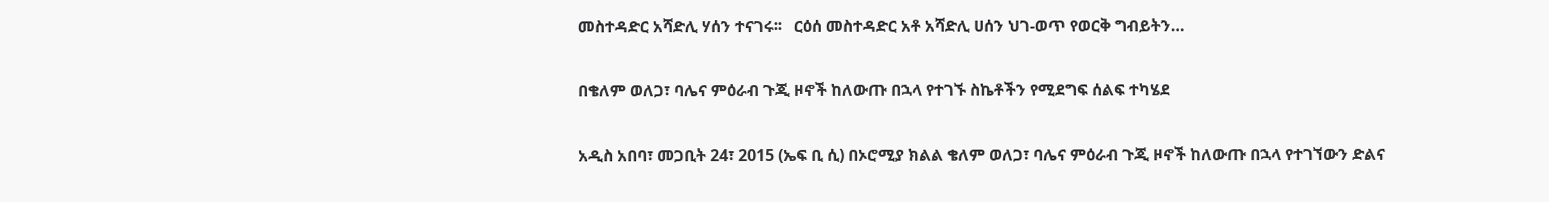መስተዳድር አሻድሊ ሃሰን ተናገሩ፡፡   ርዕሰ መስተዳድር አቶ አሻድሊ ሀሰን ህገ-ወጥ የወርቅ ግብይትን…

በቄለም ወለጋ፣ ባሌና ምዕራብ ጉጂ ዞኖች ከለውጡ በኋላ የተገኙ ስኬቶችን የሚደግፍ ሰልፍ ተካሄደ

አዲስ አበባ፣ መጋቢት 24፣ 2015 (ኤፍ ቢ ሲ) በኦሮሚያ ክልል ቄለም ወለጋ፣ ባሌና ምዕራብ ጉጂ ዞኖች ከለውጡ በኋላ የተገኘውን ድልና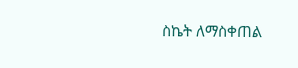ስኬት ለማስቀጠል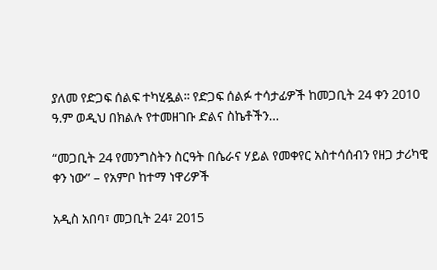ያለመ የድጋፍ ሰልፍ ተካሂዷል፡፡ የድጋፍ ሰልፉ ተሳታፊዎች ከመጋቢት 24 ቀን 2010 ዓ.ም ወዲህ በክልሉ የተመዘገቡ ድልና ስኬቶችን…

“መጋቢት 24 የመንግስትን ስርዓት በሴራና ሃይል የመቀየር አስተሳሰብን የዘጋ ታሪካዊ ቀን ነው” – የአምቦ ከተማ ነዋሪዎች

አዲስ አበባ፣ መጋቢት 24፣ 2015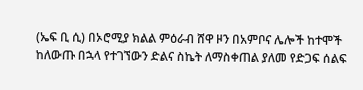(ኤፍ ቢ ሲ) በኦሮሚያ ክልል ምዕራብ ሸዋ ዞን በአምቦና ሌሎች ከተሞች ከለውጡ በኋላ የተገኘውን ድልና ስኬት ለማስቀጠል ያለመ የድጋፍ ሰልፍ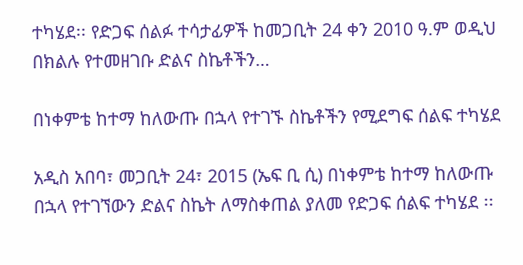ተካሄደ፡፡ የድጋፍ ሰልፉ ተሳታፊዎች ከመጋቢት 24 ቀን 2010 ዓ.ም ወዲህ በክልሉ የተመዘገቡ ድልና ስኬቶችን…

በነቀምቴ ከተማ ከለውጡ በኋላ የተገኙ ስኬቶችን የሚደግፍ ሰልፍ ተካሄደ

አዲስ አበባ፣ መጋቢት 24፣ 2015 (ኤፍ ቢ ሲ) በነቀምቴ ከተማ ከለውጡ በኋላ የተገኘውን ድልና ስኬት ለማስቀጠል ያለመ የድጋፍ ሰልፍ ተካሄደ ፡፡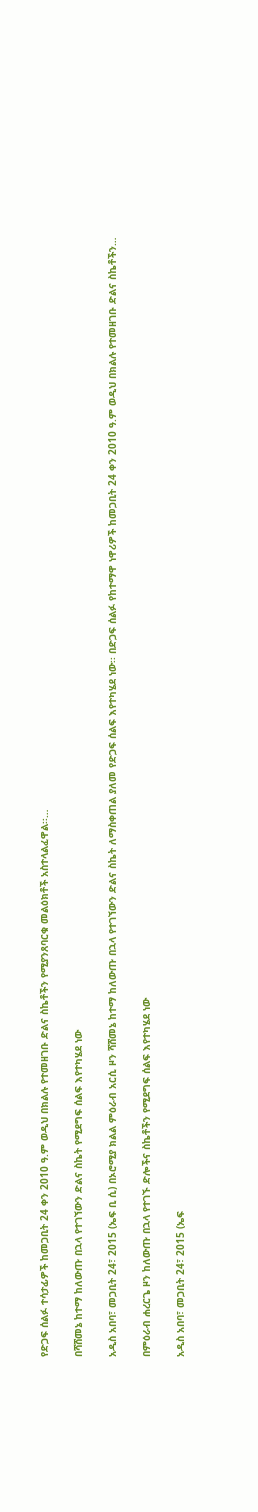የድጋፍ ሰልፉ ተሳታፊዎች ከመጋቢት 24 ቀን 2010 ዓ.ም ወዲህ በክልሉ የተመዘገቡ ድልና ስኬቶችን የሚያንጸባርቁ መልዕክቶች አስተላልፈዋል፡፡…

በሻሸመኔ ከተማ ከለውጡ በኋላ የተገኘውን ድልና ስኬት የሚደግፍ ሰልፍ እየተካሄደ ነው

አዲስ አበባ፣ መጋቢት 24፣ 2015 (ኤፍ ቢ ሲ) በኦሮሚያ ክልል ምዕራብ አርሲ ዞን ሻሸመኔ ከተማ ከለውጡ በኋላ የተገኘውን ድልና ስኬት ለማስቀጠል ያለመ የድጋፍ ሰልፍ እየተካሄደ ነው፡፡ በድጋፍ ሰልፉ የከተማዋ ነዋሪዎች ከመጋቢት 24 ቀን 2010 ዓ.ም ወዲህ በክልሉ የተመዘገቡ ድልና ስኬቶችን…

በምዕራብ ሐረርጌ ዞን ከለውጡ በኋላ የተገኙ ድሎችና ስኬቶችን የሚደግፍ ሰልፍ እየተካሄደ ነው

አዲስ አበባ፣ መጋቢት 24፣ 2015 (ኤፍ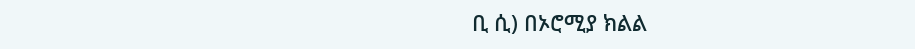ቢ ሲ) በኦሮሚያ ክልል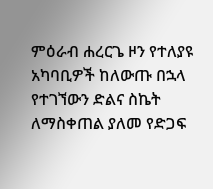ምዕራብ ሐረርጌ ዞን የተለያዩ አካባቢዎች ከለውጡ በኋላ የተገኘውን ድልና ስኬት ለማስቀጠል ያለመ የድጋፍ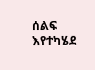ሰልፍ እየተካሄደ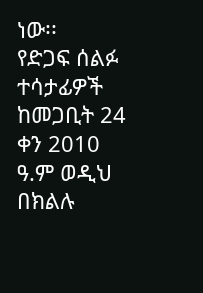ነው፡፡   የድጋፍ ሰልፉ ተሳታፊዎች ከመጋቢት 24 ቀን 2010 ዓ.ም ወዲህ በክልሉ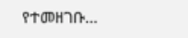የተመዘገቡ…